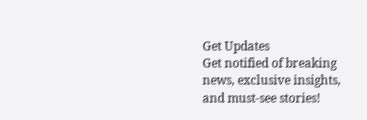Get Updates
Get notified of breaking news, exclusive insights, and must-see stories!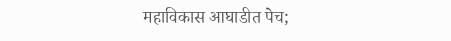महाविकास आघाडीत पेच;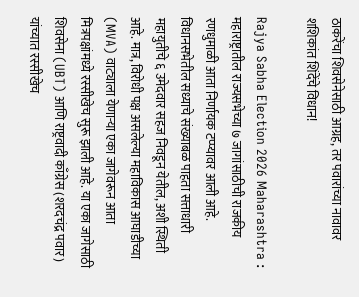ठाकरेंचा शिवसेनेसाठी आग्रह, तर पवारांच्या नावावर शशिकांत शिंदेंचे विधान!

Rajya Sabha Election 2026 Maharashtra : महाराष्ट्रातील राज्यसभेच्या ७ जागांसाठीची राजकीय रणधुमाळी आता निर्णायक टप्प्यावर आली आहे. विधानसभेतील सध्याचे संख्याबळ पाहता सत्ताधारी महायुतीचे ६ उमेदवार सहज निवडून येतील, अशी स्थिती आहे. मात्र, विरोधी पक्ष असलेल्या महाविकास आघाडीच्या (MVA) वाट्याला येणाऱ्या एका जागेवरून आता मित्रपक्षांमध्ये रस्सीखेच सुरू झाली आहे. या एका जागेसाठी शिवसेना (UBT) आणि राष्ट्रवादी काँग्रेस (शरदचंद्र पवार) यांच्यात रस्सीखेच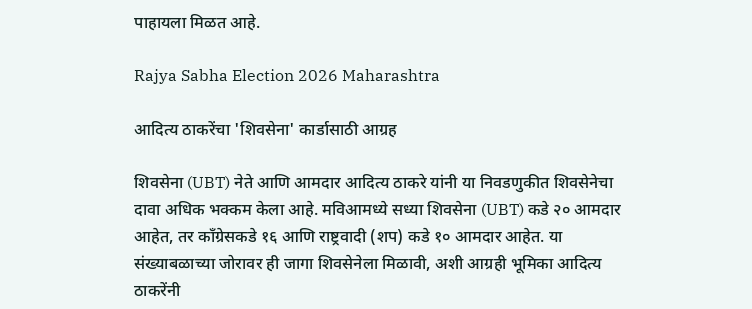पाहायला मिळत आहे.

Rajya Sabha Election 2026 Maharashtra

आदित्य ठाकरेंचा 'शिवसेना' कार्डासाठी आग्रह

शिवसेना (UBT) नेते आणि आमदार आदित्य ठाकरे यांनी या निवडणुकीत शिवसेनेचा दावा अधिक भक्कम केला आहे. मविआमध्ये सध्या शिवसेना (UBT) कडे २० आमदार आहेत, तर काँग्रेसकडे १६ आणि राष्ट्रवादी (शप) कडे १० आमदार आहेत. या संख्याबळाच्या जोरावर ही जागा शिवसेनेला मिळावी, अशी आग्रही भूमिका आदित्य ठाकरेंनी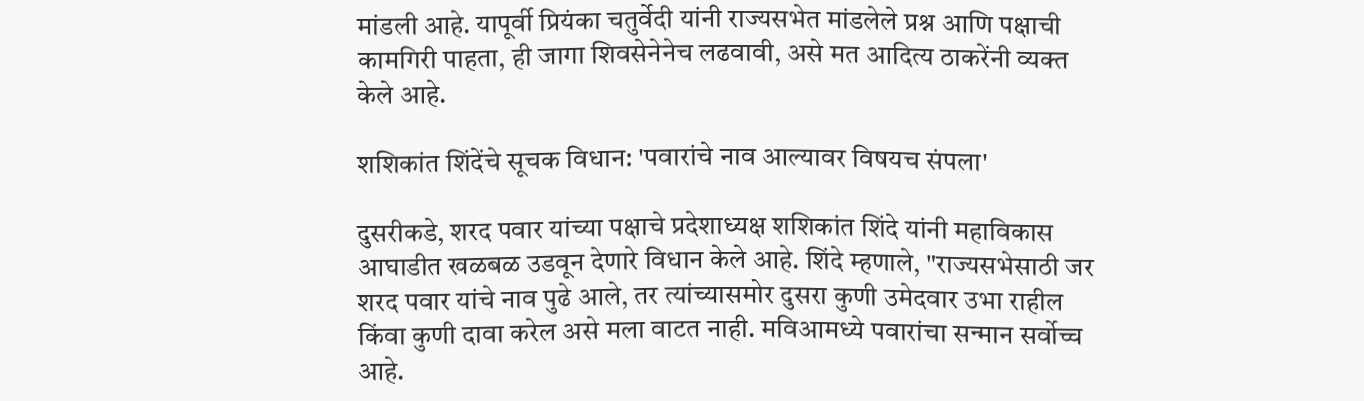मांडली आहे. यापूर्वी प्रियंका चतुर्वेदी यांनी राज्यसभेत मांडलेले प्रश्न आणि पक्षाची कामगिरी पाहता, ही जागा शिवसेनेनेच लढवावी, असे मत आदित्य ठाकरेंनी व्यक्त केले आहे.

शशिकांत शिंदेंचे सूचक विधान: 'पवारांचे नाव आल्यावर विषयच संपला'

दुसरीकडे, शरद पवार यांच्या पक्षाचे प्रदेशाध्यक्ष शशिकांत शिंदे यांनी महाविकास आघाडीत खळबळ उडवून देणारे विधान केले आहे. शिंदे म्हणाले, "राज्यसभेसाठी जर शरद पवार यांचे नाव पुढे आले, तर त्यांच्यासमोर दुसरा कुणी उमेदवार उभा राहील किंवा कुणी दावा करेल असे मला वाटत नाही. मविआमध्ये पवारांचा सन्मान सर्वोच्च आहे.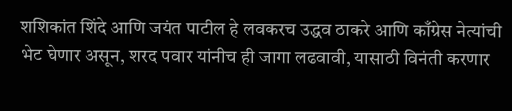शशिकांत शिंदे आणि जयंत पाटील हे लवकरच उद्धव ठाकरे आणि काँग्रेस नेत्यांची भेट घेणार असून, शरद पवार यांनीच ही जागा लढवावी, यासाठी विनंती करणार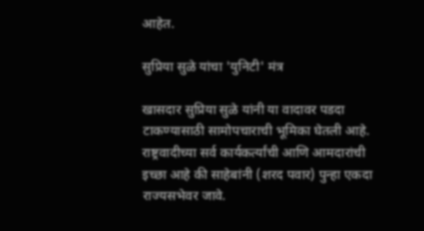आहेत.

सुप्रिया सुळे यांचा 'युनिटी' मंत्र

खासदार सुप्रिया सुळे यांनी या वादावर पडदा टाकण्यासाठी सामोपचाराची भूमिका घेतली आहे. राष्ट्रवादीच्या सर्व कार्यकर्त्यांची आणि आमदारांची इच्छा आहे की साहेबांनी (शरद पवार) पुन्हा एकदा राज्यसभेवर जावे.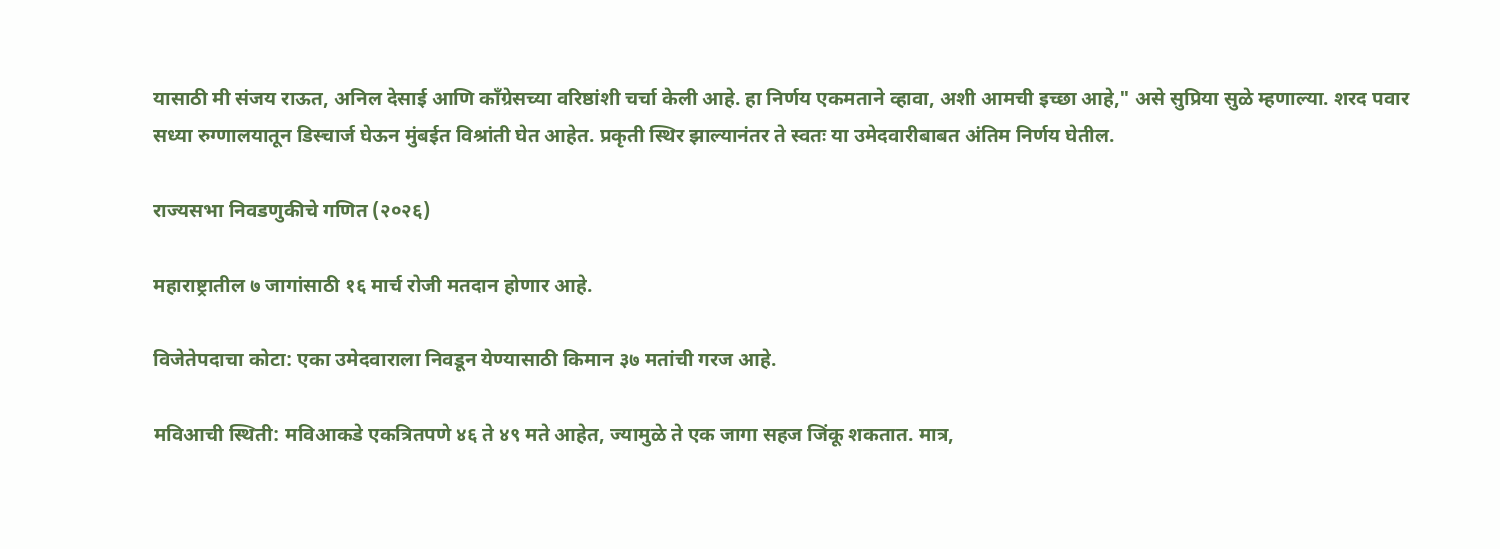यासाठी मी संजय राऊत, अनिल देसाई आणि काँग्रेसच्या वरिष्ठांशी चर्चा केली आहे. हा निर्णय एकमताने व्हावा, अशी आमची इच्छा आहे," असे सुप्रिया सुळे म्हणाल्या. शरद पवार सध्या रुग्णालयातून डिस्चार्ज घेऊन मुंबईत विश्रांती घेत आहेत. प्रकृती स्थिर झाल्यानंतर ते स्वतः या उमेदवारीबाबत अंतिम निर्णय घेतील.

राज्यसभा निवडणुकीचे गणित (२०२६)

महाराष्ट्रातील ७ जागांसाठी १६ मार्च रोजी मतदान होणार आहे.

विजेतेपदाचा कोटा: एका उमेदवाराला निवडून येण्यासाठी किमान ३७ मतांची गरज आहे.

मविआची स्थिती: मविआकडे एकत्रितपणे ४६ ते ४९ मते आहेत, ज्यामुळे ते एक जागा सहज जिंकू शकतात. मात्र,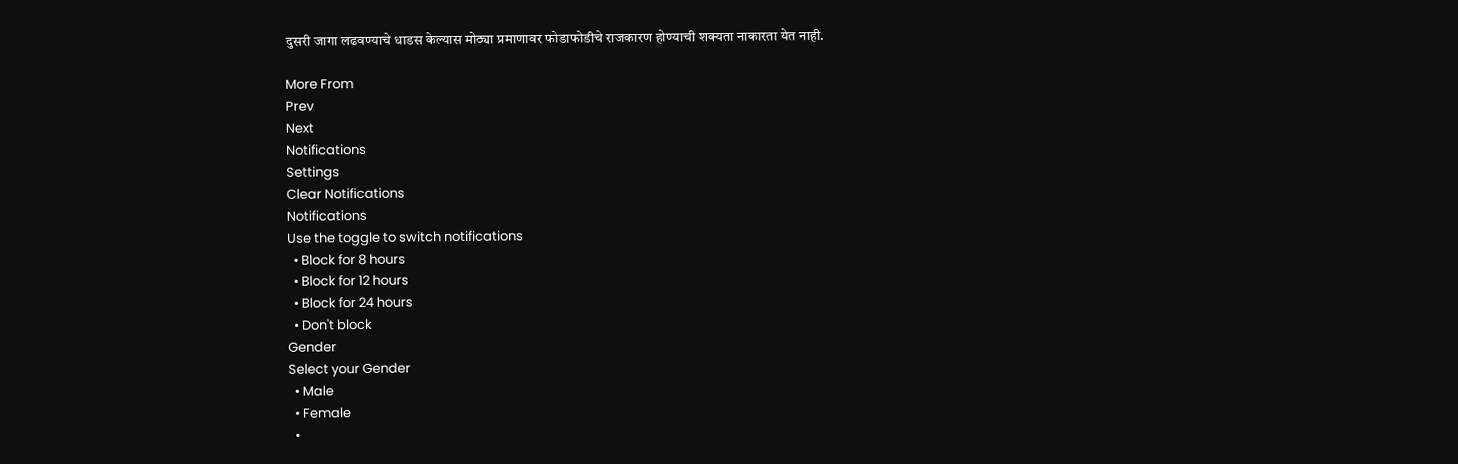दुसरी जागा लढवण्याचे धाडस केल्यास मोठ्या प्रमाणावर फोडाफोडीचे राजकारण होण्याची शक्यता नाकारता येत नाही.

More From
Prev
Next
Notifications
Settings
Clear Notifications
Notifications
Use the toggle to switch notifications
  • Block for 8 hours
  • Block for 12 hours
  • Block for 24 hours
  • Don't block
Gender
Select your Gender
  • Male
  • Female
  •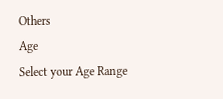Others
Age
Select your Age Range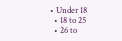• Under 18
  • 18 to 25
  • 26 to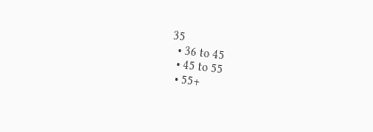35
  • 36 to 45
  • 45 to 55
  • 55+